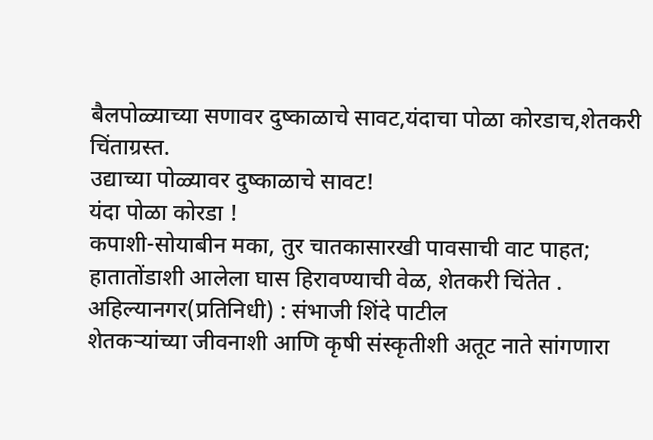बैलपोळ्याच्या सणावर दुष्काळाचे सावट,यंदाचा पोळा कोरडाच,शेतकरी चिंताग्रस्त.
उद्याच्या पोळ्यावर दुष्काळाचे सावट!
यंदा पोळा कोरडा !
कपाशी-सोयाबीन मका, तुर चातकासारखी पावसाची वाट पाहत; हातातोंडाशी आलेला घास हिरावण्याची वेळ, शेतकरी चिंतेत .
अहिल्यानगर(प्रतिनिधी) : संभाजी शिंदे पाटील
शेतकऱ्यांच्या जीवनाशी आणि कृषी संस्कृतीशी अतूट नाते सांगणारा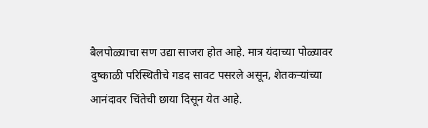बैलपोळ्याचा सण उद्या साजरा होत आहे. मात्र यंदाच्या पोळ्यावर दुष्काळी परिस्थितीचे गडद सावट पसरले असून, शेतकऱ्यांच्या आनंदावर चिंतेची छाया दिसून येत आहे.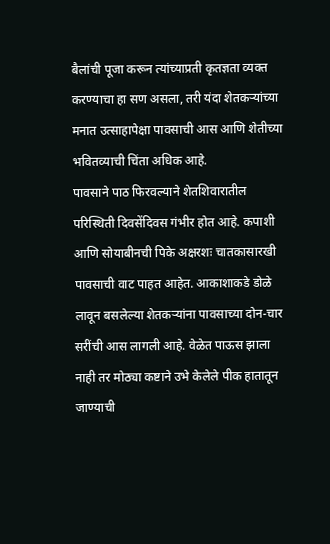बैलांची पूजा करून त्यांच्याप्रती कृतज्ञता व्यक्त करण्याचा हा सण असला, तरी यंदा शेतकऱ्यांच्या मनात उत्साहापेक्षा पावसाची आस आणि शेतीच्या भवितव्याची चिंता अधिक आहे.
पावसाने पाठ फिरवल्याने शेतशिवारातील परिस्थिती दिवसेंदिवस गंभीर होत आहे. कपाशी आणि सोयाबीनची पिके अक्षरशः चातकासारखी पावसाची वाट पाहत आहेत. आकाशाकडे डोळे लावून बसलेल्या शेतकऱ्यांना पावसाच्या दोन-चार सरींची आस लागली आहे. वेळेत पाऊस झाला नाही तर मोठ्या कष्टाने उभे केलेले पीक हातातून जाण्याची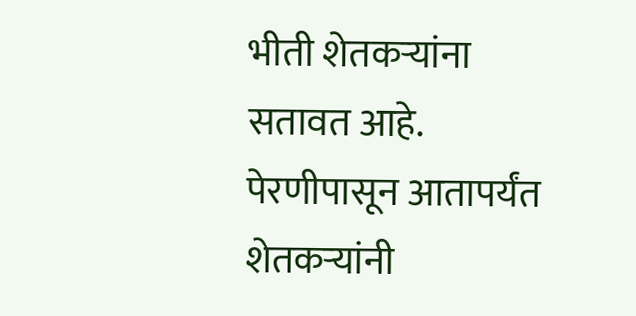भीती शेतकऱ्यांना सतावत आहे.
पेरणीपासून आतापर्यंत शेतकऱ्यांनी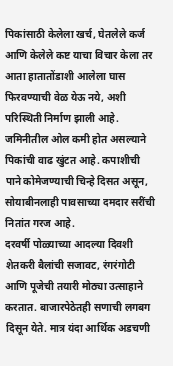पिकांसाठी केलेला खर्च, घेतलेले कर्ज आणि केलेले कष्ट याचा विचार केला तर आता हातातोंडाशी आलेला घास फिरवण्याची वेळ येऊ नये, अशी परिस्थिती निर्माण झाली आहे. जमिनीतील ओल कमी होत असल्याने पिकांची वाढ खुंटत आहे. कपाशीची पाने कोमेजण्याची चिन्हे दिसत असून, सोयाबीनलाही पावसाच्या दमदार सरींची नितांत गरज आहे.
दरवर्षी पोळ्याच्या आदल्या दिवशी शेतकरी बैलांची सजावट, रंगरंगोटी आणि पूजेची तयारी मोठ्या उत्साहाने करतात. बाजारपेठेतही सणाची लगबग दिसून येते. मात्र यंदा आर्थिक अडचणी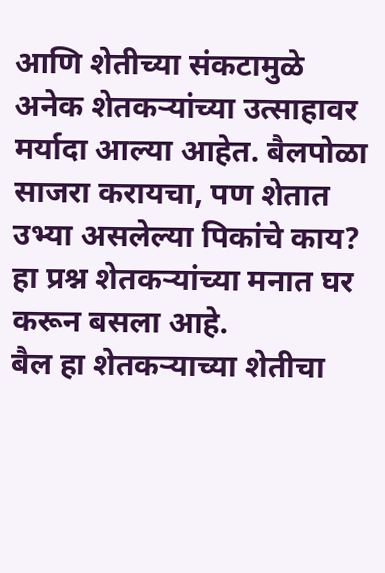आणि शेतीच्या संकटामुळे अनेक शेतकऱ्यांच्या उत्साहावर मर्यादा आल्या आहेत. बैलपोळा साजरा करायचा, पण शेतात उभ्या असलेल्या पिकांचे काय? हा प्रश्न शेतकऱ्यांच्या मनात घर करून बसला आहे.
बैल हा शेतकऱ्याच्या शेतीचा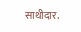साथीदार.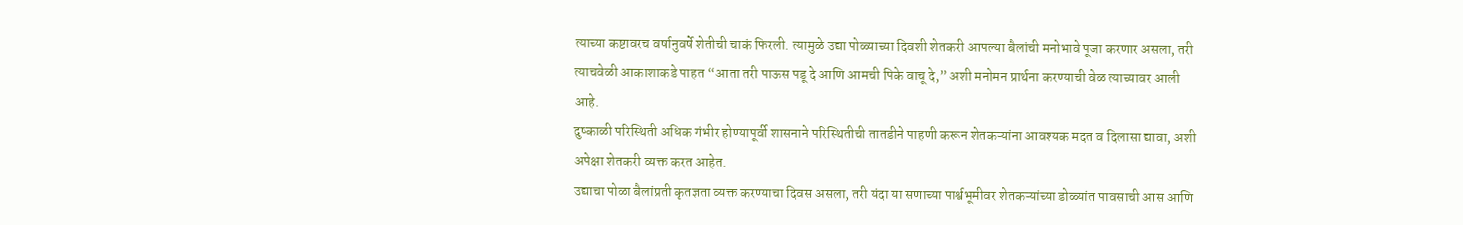त्याच्या कष्टावरच वर्षानुवर्षे शेतीची चाकं फिरली. त्यामुळे उद्या पोळ्याच्या दिवशी शेतकरी आपल्या बैलांची मनोभावे पूजा करणार असला, तरी त्याचवेळी आकाशाकडे पाहत “आता तरी पाऊस पडू दे आणि आमची पिके वाचू दे,” अशी मनोमन प्रार्थना करण्याची वेळ त्याच्यावर आली आहे.
दुष्काळी परिस्थिती अधिक गंभीर होण्यापूर्वी शासनाने परिस्थितीची तातडीने पाहणी करून शेतकऱ्यांना आवश्यक मदत व दिलासा द्यावा, अशी अपेक्षा शेतकरी व्यक्त करत आहेत.
उद्याचा पोळा बैलांप्रती कृतज्ञता व्यक्त करण्याचा दिवस असला, तरी यंदा या सणाच्या पार्श्वभूमीवर शेतकऱ्यांच्या डोळ्यांत पावसाची आस आणि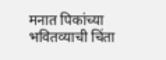मनात पिकांच्या भवितव्याची चिंता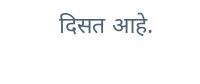दिसत आहे.